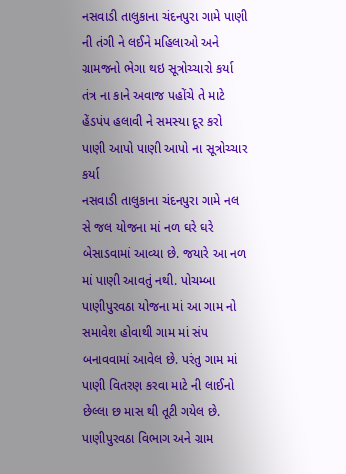નસવાડી તાલુકાના ચંદનપુરા ગામે પાણી ની તંગી ને લઈને મહિલાઓ અને ગ્રામજનો ભેગા થઇ સૂત્રોચ્ચારો કર્યા તંત્ર ના કાને અવાજ પહોંચે તે માટે હેંડપંપ હલાવી ને સમસ્યા દૂર કરો પાણી આપો પાણી આપો ના સૂત્રોચ્ચાર કર્યા
નસવાડી તાલુકાના ચંદનપુરા ગામે નલ સે જલ યોજના માં નળ ઘરે ઘરે બેસાડવામાં આવ્યા છે. જયારે આ નળ માં પાણી આવતું નથી. પોચમ્બા પાણીપુરવઠા યોજના માં આ ગામ નો સમાવેશ હોવાથી ગામ માં સંપ બનાવવામાં આવેલ છે. પરંતુ ગામ માં પાણી વિતરણ કરવા માટે ની લાઈનો છેલ્લા છ માસ થી તૂટી ગયેલ છે. પાણીપુરવઠા વિભાગ અને ગ્રામ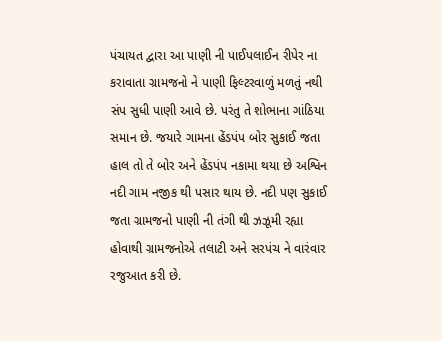પંચાયત દ્વારા આ પાણી ની પાઈપલાઈન રીપેર ના કરાવાતા ગ્રામજનો ને પાણી ફિલ્ટરવાળું મળતું નથી સંપ સુધી પાણી આવે છે. પરંતુ તે શોભાના ગાંઠિયા સમાન છે. જયારે ગામના હેંડપંપ બોર સુકાઈ જતા હાલ તો તે બોર અને હેંડપંપ નકામા થયા છે અશ્વિન નદી ગામ નજીક થી પસાર થાય છે. નદી પણ સુકાઈ જતા ગ્રામજનો પાણી ની તંગી થી ઝઝૂમી રહ્યા હોવાથી ગ્રામજનોએ તલાટી અને સરપંચ ને વારંવાર રજુઆત કરી છે.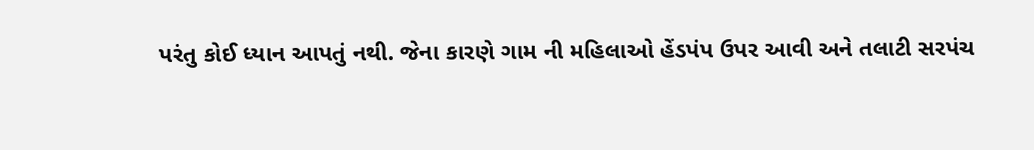પરંતુ કોઈ ધ્યાન આપતું નથી. જેના કારણે ગામ ની મહિલાઓ હેંડપંપ ઉપર આવી અને તલાટી સરપંચ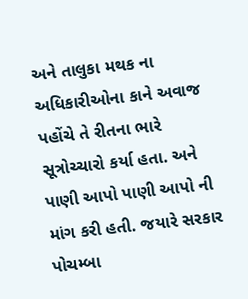અને તાલુકા મથક ના અધિકારીઓના કાને અવાજ પહોંચે તે રીતના ભારે સૂત્રોચ્ચારો કર્યા હતા. અને પાણી આપો પાણી આપો ની માંગ કરી હતી. જયારે સરકાર પોચમ્બા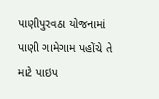પાણીપુરવઠા યોજનામાં પાણી ગામેગામ પહોંચે તે માટે પાઇપ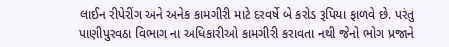લાઈન રીપેરીંગ અને અનેક કામગીરી માટે દરવર્ષે બે કરોડ રૂપિયા ફાળવે છે. પરંતુ પાણીપુરવઠા વિભાગ ના અધિકારીઓ કામગીરી કરાવતા નથી જેનો ભોગ પ્રજાને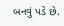બનવું પડે છે.